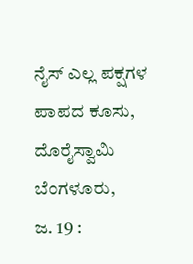ನೈಸ್ ಎಲ್ಲ ಪಕ್ಷಗಳ ಪಾಪದ ಕೂಸು, ದೊರೈಸ್ವಾಮಿ
ಬೆಂಗಳೂರು,
ಜ. 19 :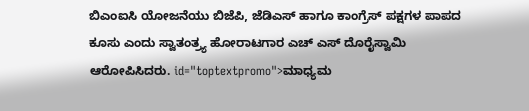ಬಿಎಂಐಸಿ ಯೋಜನೆಯು ಬಿಜೆಪಿ, ಜೆಡಿಎಸ್ ಹಾಗೂ ಕಾಂಗ್ರೆಸ್ ಪಕ್ಷಗಳ ಪಾಪದ ಕೂಸು ಎಂದು ಸ್ವಾತಂತ್ರ್ಯ ಹೋರಾಟಗಾರ ಎಚ್ ಎಸ್ ದೊರೈಸ್ವಾಮಿ ಆರೋಪಿಸಿದರು. id="toptextpromo">ಮಾಧ್ಯಮ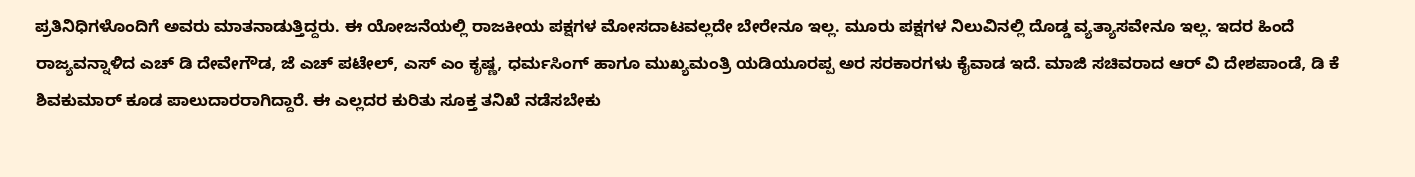ಪ್ರತಿನಿಧಿಗಳೊಂದಿಗೆ ಅವರು ಮಾತನಾಡುತ್ತಿದ್ದರು. ಈ ಯೋಜನೆಯಲ್ಲಿ ರಾಜಕೀಯ ಪಕ್ಷಗಳ ಮೋಸದಾಟವಲ್ಲದೇ ಬೇರೇನೂ ಇಲ್ಲ. ಮೂರು ಪಕ್ಷಗಳ ನಿಲುವಿನಲ್ಲಿ ದೊಡ್ಡ ವ್ಯತ್ಯಾಸವೇನೂ ಇಲ್ಲ. ಇದರ ಹಿಂದೆ ರಾಜ್ಯವನ್ನಾಳಿದ ಎಚ್ ಡಿ ದೇವೇಗೌಡ, ಜೆ ಎಚ್ ಪಟೇಲ್, ಎಸ್ ಎಂ ಕೃಷ್ಣ, ಧರ್ಮಸಿಂಗ್ ಹಾಗೂ ಮುಖ್ಯಮಂತ್ರಿ ಯಡಿಯೂರಪ್ಪ ಅರ ಸರಕಾರಗಳು ಕೈವಾಡ ಇದೆ. ಮಾಜಿ ಸಚಿವರಾದ ಆರ್ ವಿ ದೇಶಪಾಂಡೆ, ಡಿ ಕೆ ಶಿವಕುಮಾರ್ ಕೂಡ ಪಾಲುದಾರರಾಗಿದ್ದಾರೆ. ಈ ಎಲ್ಲದರ ಕುರಿತು ಸೂಕ್ತ ತನಿಖೆ ನಡೆಸಬೇಕು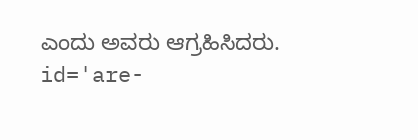ಎಂದು ಅವರು ಆಗ್ರಹಿಸಿದರು. id='are-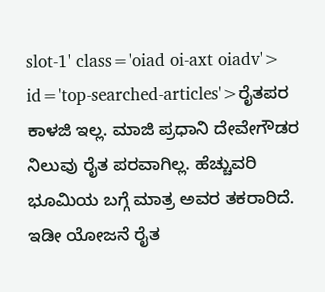slot-1' class='oiad oi-axt oiadv'> id='top-searched-articles'>ರೈತಪರ
ಕಾಳಜಿ ಇಲ್ಲ. ಮಾಜಿ ಪ್ರಧಾನಿ ದೇವೇಗೌಡರ ನಿಲುವು ರೈತ ಪರವಾಗಿಲ್ಲ. ಹೆಚ್ಚುವರಿ ಭೂಮಿಯ ಬಗ್ಗೆ ಮಾತ್ರ ಅವರ ತಕರಾರಿದೆ. ಇಡೀ ಯೋಜನೆ ರೈತ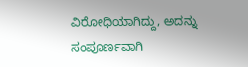ವಿರೋಧಿಯಾಗಿದ್ದು, ಅದನ್ನು ಸಂಪೂರ್ಣವಾಗಿ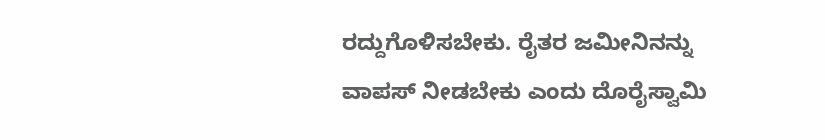ರದ್ದುಗೊಳಿಸಬೇಕು. ರೈತರ ಜಮೀನಿನನ್ನು ವಾಪಸ್ ನೀಡಬೇಕು ಎಂದು ದೊರೈಸ್ವಾಮಿ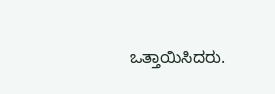ಒತ್ತಾಯಿಸಿದರು.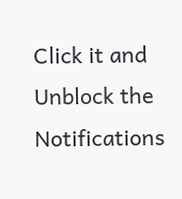Click it and Unblock the Notifications